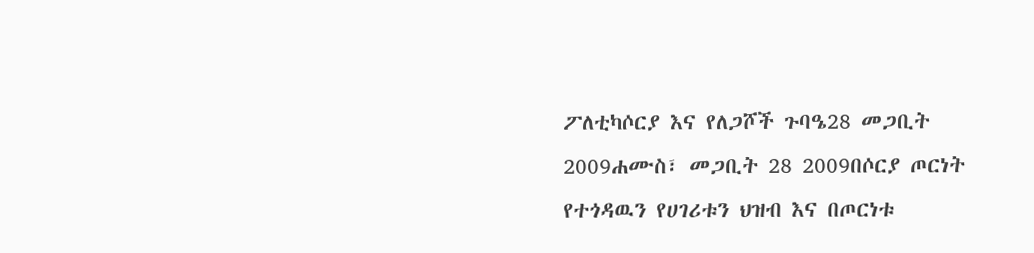ፖለቲካሶርያ እና የለጋሾች ጉባዔ28 መጋቢት 2009ሐሙስ፣ መጋቢት 28 2009በሶርያ ጦርነት የተጎዳዉን የሀገሪቱን ህዝብ እና በጦርነቱ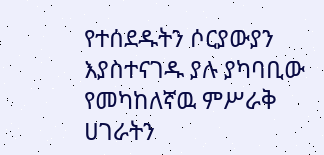የተሰደዱትን ሶርያውያን እያስተናገዱ ያሉ ያካባቢው የመካከለኛዉ ምሥራቅ ሀገራትን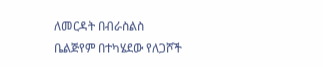ለመርዳት በብራስልስ ቤልጅየም በተካሄደው የለጋሾች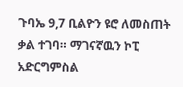ጉባኤ 9,7 ቢልዮን ዩሮ ለመስጠት ቃል ተገባ። ማገናኛዉን ኮፒ አድርግምስል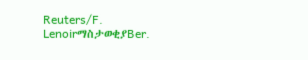Reuters/F. LenoirማስታወቂያBer.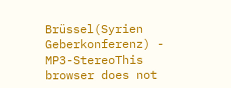Brüssel(Syrien Geberkonferenz) - MP3-StereoThis browser does not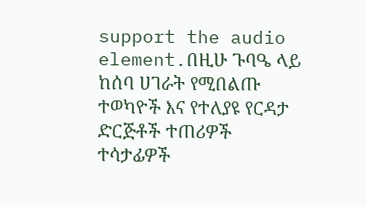support the audio element.በዚሁ ጉባዔ ላይ ከሰባ ሀገራት የሚበልጡ ተወካዮች እና የተለያዩ የርዳታ ድርጅቶች ተጠሪዎች ተሳታፊዎች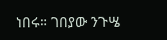ነበሩ። ገበያው ንጉሤ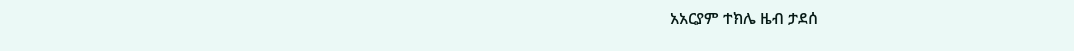አአርያም ተክሌ ዜብ ታደሰ